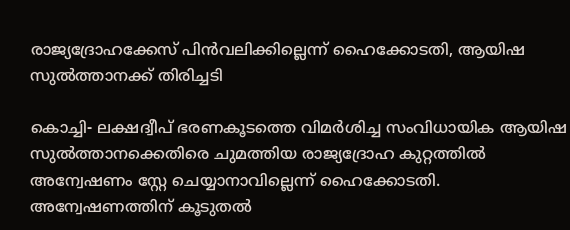രാജ്യദ്രോഹക്കേസ് പിന്‍വലിക്കില്ലെന്ന് ഹൈക്കോടതി, ആയിഷ സുല്‍ത്താനക്ക് തിരിച്ചടി

കൊച്ചി- ലക്ഷദ്വീപ് ഭരണകൂടത്തെ വിമര്‍ശിച്ച സംവിധായിക ആയിഷ സുല്‍ത്താനക്കെതിരെ ചുമത്തിയ രാജ്യദ്രോഹ കുറ്റത്തില്‍ അന്വേഷണം സ്റ്റേ ചെയ്യാനാവില്ലെന്ന് ഹൈക്കോടതി. അന്വേഷണത്തിന് കൂടുതല്‍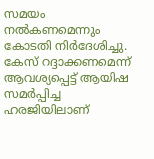സമയം നല്‍കണമെന്നും കോടതി നിര്‍ദേശിച്ചു. കേസ് റദ്ദാക്കണമെന്ന് ആവശ്യപ്പെട്ട് ആയിഷ സമര്‍പ്പിച്ച ഹരജിയിലാണ്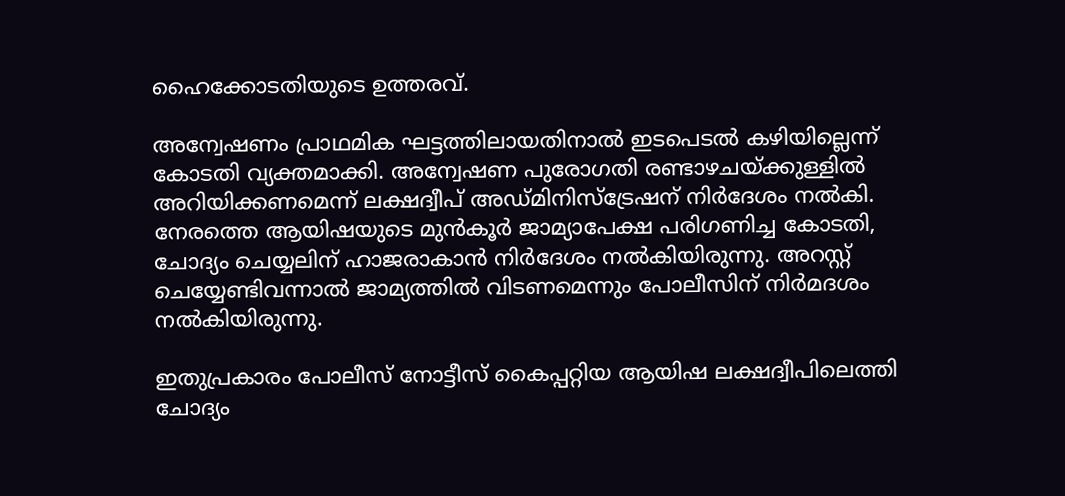ഹൈക്കോടതിയുടെ ഉത്തരവ്.

അന്വേഷണം പ്രാഥമിക ഘട്ടത്തിലായതിനാല്‍ ഇടപെടല്‍ കഴിയില്ലെന്ന് കോടതി വ്യക്തമാക്കി. അന്വേഷണ പുരോഗതി രണ്ടാഴചയ്ക്കുള്ളില്‍ അറിയിക്കണമെന്ന് ലക്ഷദ്വീപ് അഡ്മിനിസ്ട്രേഷന് നിര്‍ദേശം നല്‍കി. നേരത്തെ ആയിഷയുടെ മുന്‍കൂര്‍ ജാമ്യാപേക്ഷ പരിഗണിച്ച കോടതി, ചോദ്യം ചെയ്യലിന് ഹാജരാകാന്‍ നിര്‍ദേശം നല്‍കിയിരുന്നു. അറസ്റ്റ് ചെയ്യേണ്ടിവന്നാല്‍ ജാമ്യത്തില്‍ വിടണമെന്നും പോലീസിന് നിര്‍മദശം നല്‍കിയിരുന്നു.

ഇതുപ്രകാരം പോലീസ് നോട്ടീസ് കൈപ്പറ്റിയ ആയിഷ ലക്ഷദ്വീപിലെത്തി ചോദ്യം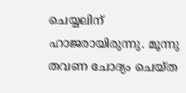ചെയ്യലിന് ഹാജരായിരുന്നു. മൂന്നു തവണ ചോദ്യം ചെയ്ത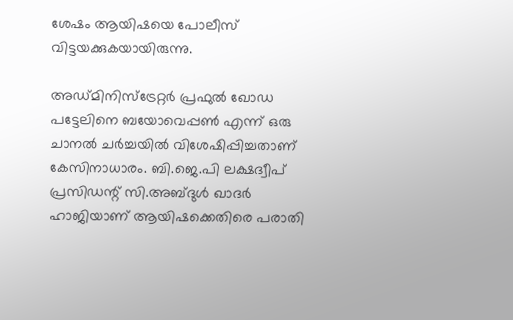ശേഷം ആയിഷയെ പോലീസ് വിട്ടയക്കുകയായിരുന്നു.

അഡ്മിനിസ്ട്രേറ്റര്‍ പ്രഫുല്‍ ഖോഡ പട്ടേലിനെ ബയോവെപ്പണ്‍ എന്ന് ഒരു ചാനല്‍ ചര്‍ച്ചയില്‍ വിശേഷിപ്പിച്ചതാണ് കേസിനാധാരം. ബി.ജെ.പി ലക്ഷദ്വീപ് പ്രസിഡന്റ് സി.അബ്ദുള്‍ ഖാദര്‍ ഹാജിയാണ് ആയിഷക്കെതിരെ പരാതി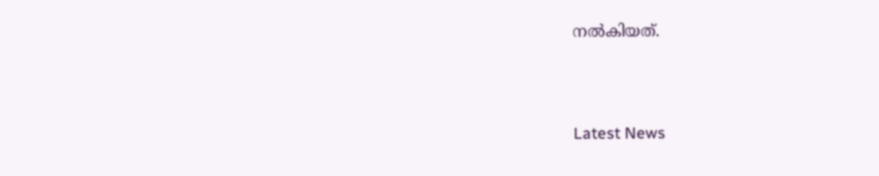നല്‍കിയത്.



Latest News